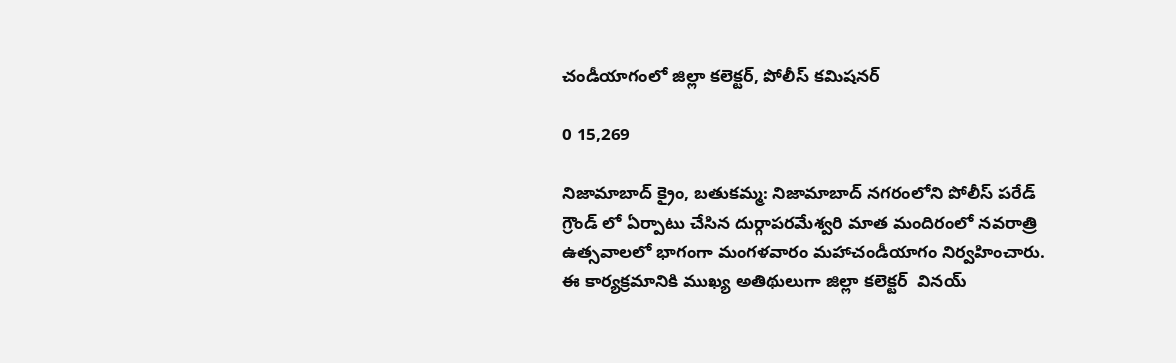చండీయాగంలో జిల్లా కలెక్టర్, పోలీస్ కమిషనర్

0 15,269

నిజామాబాద్ క్రైం, బతుకమ్మ: నిజామాబాద్ నగరంలోని పోలీస్ పరేడ్ గ్రౌండ్ లో ఏర్పాటు చేసిన దుర్గాపరమేశ్వరి మాత మందిరంలో నవరాత్రి ఉత్సవాలలో భాగంగా మంగళవారం మహాచండీయాగం నిర్వహించారు. ఈ కార్యక్రమానికి ముఖ్య అతిథులుగా జిల్లా కలెక్టర్  వినయ్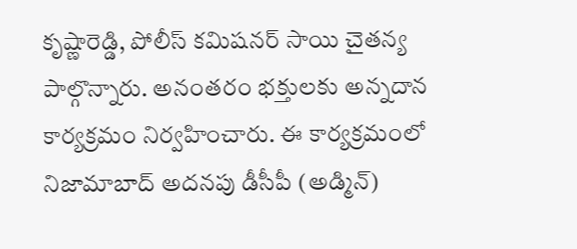కృష్ణారెడ్డి, పోలీస్ కమిషనర్ సాయి చైతన్య పాల్గొన్నారు. అనంతరం భక్తులకు అన్నదాన కార్యక్రమం నిర్వహించారు. ఈ కార్యక్రమంలో నిజామాబాద్ అదనపు డీసీపీ (అడ్మిన్)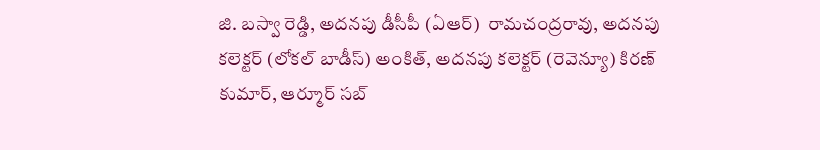జి. బస్వా రెడ్డి, అదనపు డీసీపీ (ఏఆర్)  రామచంద్రరావు, అదనపు కలెక్టర్ (లోకల్ బాడీస్) అంకిత్, అదనపు కలెక్టర్ (రెవెన్యూ) కిరణ్ కుమార్, ఆర్మూర్ సబ్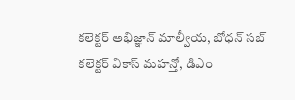కలెక్టర్ అభిజ్ఞాన్ మాల్వీయ, బోధన్ సబ్ కలెక్టర్ వికాస్ మహన్తో, డిఎం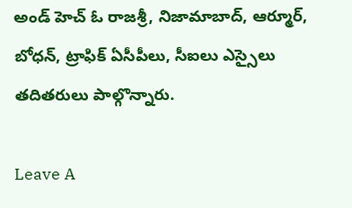అండ్ హెచ్ ఓ రాజశ్రీ, నిజామాబాద్, ఆర్మూర్, బోధన్, ట్రాఫిక్ ఏసీపీలు, సీఐలు ఎస్సైలు తదితరులు పాల్గొన్నారు.

Leave A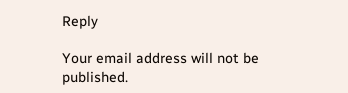Reply

Your email address will not be published.